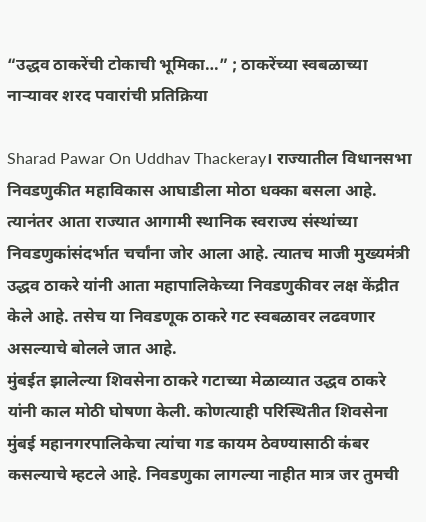“उद्धव ठाकरेंची टोकाची भूमिका…” ; ठाकरेंच्या स्वबळाच्या नाऱ्यावर शरद पवारांची प्रतिक्रिया

Sharad Pawar On Uddhav Thackeray। राज्यातील विधानसभा निवडणुकीत महाविकास आघाडीला मोठा धक्का बसला आहे. त्यानंतर आता राज्यात आगामी स्थानिक स्वराज्य संस्थांच्या निवडणुकांसंदर्भात चर्चांना जोर आला आहे. त्यातच माजी मुख्यमंत्री उद्धव ठाकरे यांनी आता महापालिकेच्या निवडणुकीवर लक्ष केंद्रीत केले आहे. तसेच या निवडणूक ठाकरे गट स्वबळावर लढवणार असल्याचे बोलले जात आहे.
मुंबईत झालेल्या शिवसेना ठाकरे गटाच्या मेळाव्यात उद्धव ठाकरे यांनी काल मोठी घोषणा केली. कोणत्याही परिस्थितीत शिवसेना मुंबई महानगरपालिकेचा त्यांचा गड कायम ठेवण्यासाठी कंबर कसल्याचे म्हटले आहे. निवडणुका लागल्या नाहीत मात्र जर तुमची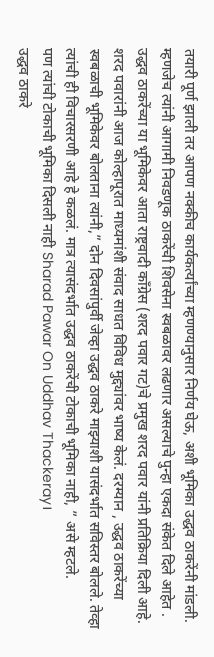तयारी पूर्ण झाली तर आपण नक्कीच कार्यकर्त्यांच्या म्हणण्यानुसार निर्णय घेऊ, अशी भूमिका उद्धव ठाकरेंनी मांडली. म्हणजेच त्यांनी आगामी निवडणूक ठाकरेंची शिवसेना स्वबळावर लढणार असल्याचे पुन्हा एकदा संकेत दिले आहेत .
उद्धव ठाकरेंच्या या भूमिकेवर आता राष्ट्रवादी काँग्रेस (शरद पवार गट)चे प्रमुख शरद पवार यांनी प्रतिक्रिया दिली आहे. शरद पवारांनी आज कोल्हापूरात माध्यमांशी संवाद साधत विविध मुद्द्यांवर भाष्य केलं. दरम्यान , उद्धव ठाकरेंच्या स्वबळाची भूमिकेवर बोलताना त्यांनी,” दोन दिवसांपुर्वी जेव्हा उद्धव ठाकरे माझ्याशी यासंदर्भात सविस्तर बोलले. तेव्हा त्यांची ही विचारसरणी आहे हे कळलं. मात्र त्यासंदर्भात उद्धव ठाकरेंची टोकाची भूमिका नाही, ” असे म्हटले.
पण त्यांची टोकाची भूमिका दिसली नाही Sharad Pawar On Uddhav Thackeray।
उद्धव ठाकरे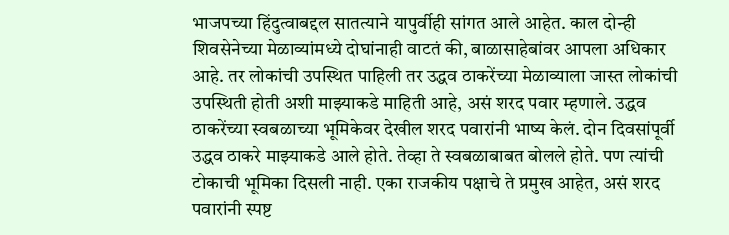भाजपच्या हिंदुत्वाबद्दल सातत्याने यापुर्वीही सांगत आले आहेत. काल दोन्ही शिवसेनेच्या मेळाव्यांमध्ये दोघांनाही वाटतं की, बाळासाहेबांवर आपला अधिकार आहे. तर लोकांची उपस्थित पाहिली तर उद्धव ठाकरेंच्या मेळाव्याला जास्त लोकांची उपस्थिती होती अशी माझ्याकडे माहिती आहे, असं शरद पवार म्हणाले. उद्धव ठाकरेंच्या स्वबळाच्या भूमिकेवर देखील शरद पवारांनी भाष्य केलं. दोन दिवसांपूर्वी उद्धव ठाकरे माझ्याकडे आले होते. तेव्हा ते स्वबळाबाबत बोलले होते. पण त्यांची टोकाची भूमिका दिसली नाही. एका राजकीय पक्षाचे ते प्रमुख आहेत, असं शरद पवारांनी स्पष्ट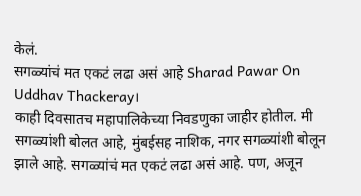केलं.
सगळ्यांचं मत एकटं लढा असं आहे Sharad Pawar On Uddhav Thackeray।
काही दिवसातच महापालिकेच्या निवडणुका जाहीर होतील. मी सगळ्यांशी बोलत आहे, मुंबईसह नाशिक, नगर सगळ्यांशी बोलून झाले आहे. सगळ्यांचं मत एकटं लढा असं आहे. पण, अजून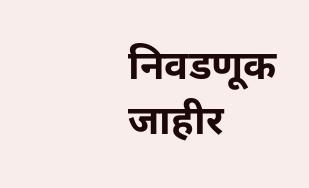निवडणूक जाहीर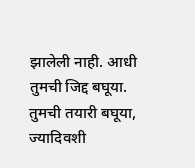झालेली नाही. आधी तुमची जिद्द बघूया. तुमची तयारी बघूया, ज्यादिवशी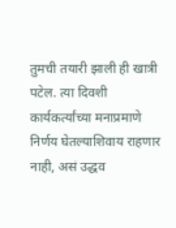तुमची तयारी झाली ही खात्री पटेल. त्या दिवशी कार्यकर्त्यांच्या मनाप्रमाणे निर्णय घेतल्याशिवाय राहणार नाही, असं उद्धव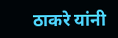ठाकरे यांनी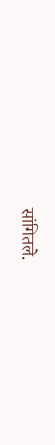सांगितले.